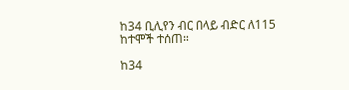ከ34 ቢሊየን ብር በላይ ብድር ለ115 ከተሞች ተሰጠ።

ከ34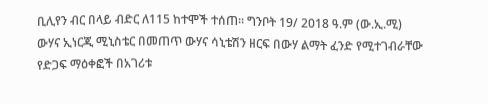ቢሊየን ብር በላይ ብድር ለ115 ከተሞች ተሰጠ። ግንቦት 19/ 2018 ዓ.ም (ው.ኢ.ሚ) ውሃና ኢነርጂ ሚኒስቴር በመጠጥ ውሃና ሳኒቴሽን ዘርፍ በውሃ ልማት ፈንድ የሚተገብራቸው የድጋፍ ማዕቀፎች በአገሪቱ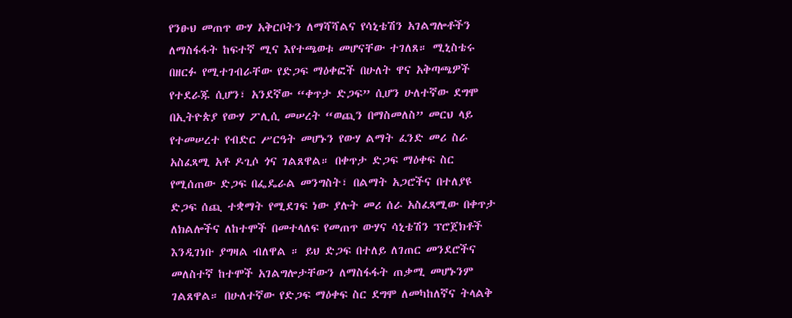የንፁህ መጠጥ ውሃ አቅርቦትን ለማሻሻልና የሳኒቴሽን አገልግሎቶችን ለማስፋፋት ከፍተኛ ሚና እየተጫወቱ መሆናቸው ተገለጸ። ሚኒስቴሩ በዘርፉ የሚተገብራቸው የድጋፍ ማዕቀፎች በሁለት ዋና አቅጣጫዎች የተደራጁ ሲሆን፣ አንደኛው “ቀጥታ ድጋፍ” ሲሆን ሁለተኛው ደግሞ በኢትዮጵያ የውሃ ፖሊሲ መሠረት “ወጪን በማስመለስ” መርህ ላይ የተመሠረተ የብድር ሥርዓት መሆኑን የውሃ ልማት ፈንድ መሪ ስራ አስፈጻሚ አቶ ዶጊሶ ጎና ገልጸዋል። በቀጥታ ድጋፍ ማዕቀፍ ስር የሚሰጠው ድጋፍ በፌዴራል መንግስት፣ በልማት አጋሮችና በተለያዩ ድጋፍ ሰጪ ተቋማት የሚደገፍ ነው ያሉት መሪ ሰራ አስፈጻሚው በቀጥታ ለክልሎችና ለከተሞች በመተላለፍ የመጠጥ ውሃና ሳኒቴሽን ፕሮጀክቶች እንዲገነቡ ያግዛል ብለዋል ። ይህ ድጋፍ በተለይ ለገጠር መንደሮችና መለስተኛ ከተሞች አገልግሎታቸውን ለማስፋፋት ጠቃሚ መሆኑንም ገልጸዋል። በሁለተኛው የድጋፍ ማዕቀፍ ስር ደግሞ ለመካከለኛና ትላልቅ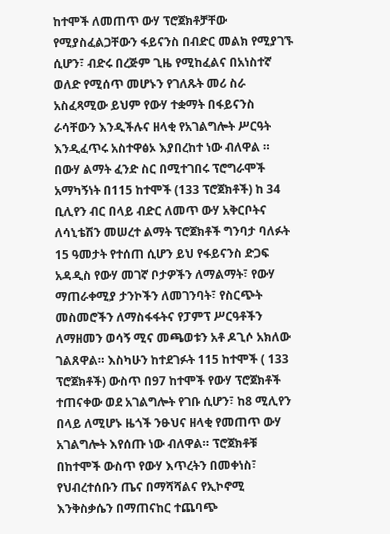ከተሞች ለመጠጥ ውሃ ፕሮጀክቶቻቸው የሚያስፈልጋቸውን ፋይናንስ በብድር መልክ የሚያገኙ ሲሆን፣ ብድሩ በረጅም ጊዜ የሚከፈልና በአነስተኛ ወለድ የሚሰጥ መሆኑን የገለጹት መሪ ስራ አስፈጻሚው ይህም የውሃ ተቋማት በፋይናንስ ራሳቸውን እንዲችሉና ዘላቂ የአገልግሎት ሥርዓት እንዲፈጥሩ አስተዋፅኦ እያበረከተ ነው ብለዋል ። በውሃ ልማት ፈንድ ስር በሚተገበሩ ፕሮግራሞች አማካኝነት በ115 ከተሞች (133 ፕሮጀክቶች) ከ 34 ቢሊየን ብር በላይ ብድር ለመጥ ውሃ አቅርቦትና ለሳኒቴሽን መሠረተ ልማት ፕሮጀክቶች ግንባታ ባለፉት 15 ዓመታት የተሰጠ ሲሆን ይህ የፋይናንስ ድጋፍ አዳዲስ የውሃ መገኛ ቦታዎችን ለማልማት፣ የውሃ ማጠራቀሚያ ታንኮችን ለመገንባት፣ የስርጭት መስመሮችን ለማስፋፋትና የፓምፕ ሥርዓቶችን ለማዘመን ወሳኝ ሚና መጫወቱን አቶ ዶጊሶ አክለው ገልጸዋል። እስካሁን ከተደገፉት 115 ከተሞች ( 133 ፕሮጀክቶች) ውስጥ በ97 ከተሞች የውሃ ፕሮጀክቶች ተጠናቀው ወደ አገልግሎት የገቡ ሲሆን፣ ከ8 ሚሊየን በላይ ለሚሆኑ ዜጎች ንፁህና ዘላቂ የመጠጥ ውሃ አገልግሎት እየሰጡ ነው ብለዋል። ፕሮጀክቶቹ በከተሞች ውስጥ የውሃ እጥረትን በመቀነስ፣ የህብረተሰቡን ጤና በማሻሻልና የኢኮኖሚ እንቅስቃሴን በማጠናከር ተጨባጭ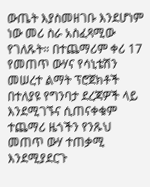ውጤት እያስመዘገቡ እንደሆነም ነው መሪ ስራ አስፈጻሚው የገለጹት። በተጨማሪም ቀሪ 17 የመጠጥ ውሃና የሳኒቴሽን መሠረተ ልማት ፕሮጀክቶች በተለያዩ የግንባታ ደረጃዎች ላይ እንደሚገኙና ሲጠናቀቁም ተጨማሪ ዜጎችን የንጹህ መጠጥ ውሃ ተጠቃሚ እንደሚያደርጉ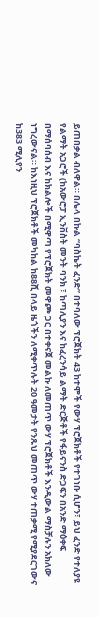ይጠበቃል ብለዋል። በሌላ በኩል “ባስኬት ፈንድ” በተባለው ፕሮጀክት 43 ከተሞች የውሃ ፕሮጀክቶች የተገነቡ ሲሆን፣ ይህ ፈንድ የተለያዩ የልማት አጋሮች (ከአውሮፓ ኢንቨስት መንት ባንክ ፣ ከጣሊያን እና ከፈረንሳይ ልማት ድርጅቶች የፋይናንስ ድጋፍን በአንድ ማዕቀፍ በማሰባሰብ እና ከክልሎች በሚዋጣ የፕሮጀክት መዋጮ ጋር በተቀናጀ መልኩ ለመጠጥ ውሃ ፕሮጀክቶች እንዲውል ማስቻሉን አክለው ነግረውናል። ከእነዚህ ፕሮጀክቶች መካከል ከ88ሺ በላይ ዜጎችን ለሚቀጥሉት 20 ዓመታት የንጹህ መጠጥ ውሃ ተጠቃሚ የሚያደርገውና ከ383 ሚሊየን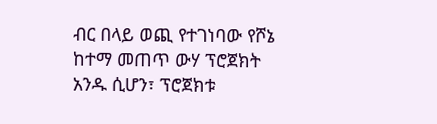ብር በላይ ወጪ የተገነባው የሾኔ ከተማ መጠጥ ውሃ ፕሮጀክት አንዱ ሲሆን፣ ፕሮጀክቱ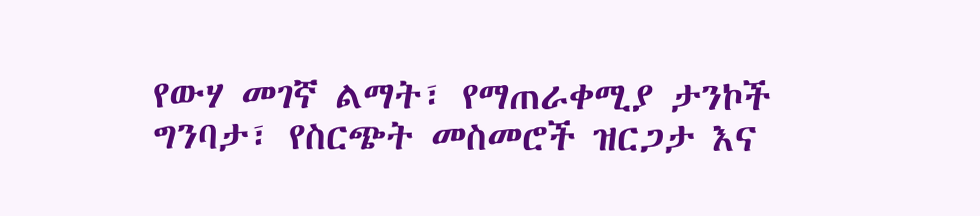የውሃ መገኛ ልማት፣ የማጠራቀሚያ ታንኮች ግንባታ፣ የስርጭት መስመሮች ዝርጋታ እና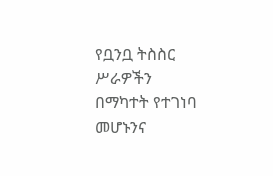የቧንቧ ትስስር ሥራዎችን በማካተት የተገነባ መሆኑንና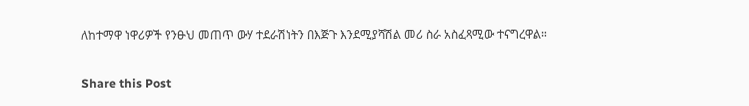ለከተማዋ ነዋሪዎች የንፁህ መጠጥ ውሃ ተደራሽነትን በእጅጉ እንደሚያሻሽል መሪ ስራ አስፈጻሚው ተናግረዋል።

Share this Post